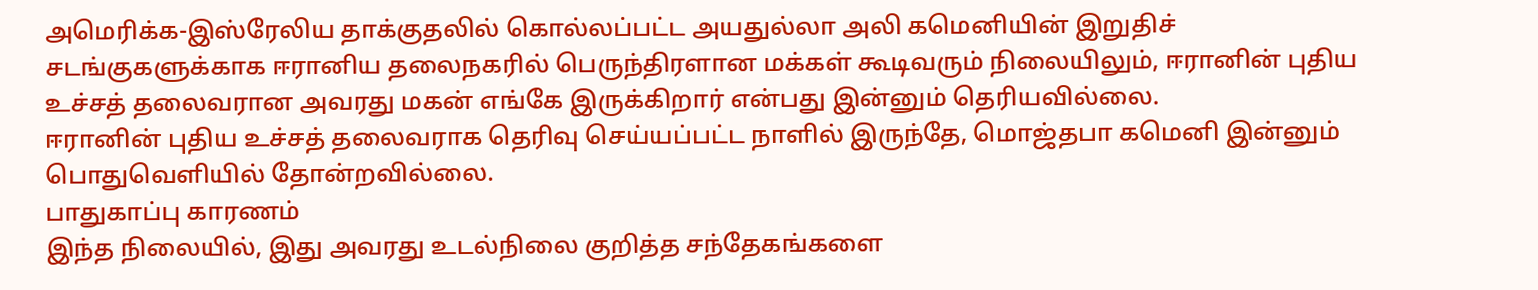அமெரிக்க-இஸ்ரேலிய தாக்குதலில் கொல்லப்பட்ட அயதுல்லா அலி கமெனியின் இறுதிச் சடங்குகளுக்காக ஈரானிய தலைநகரில் பெருந்திரளான மக்கள் கூடிவரும் நிலையிலும், ஈரானின் புதிய உச்சத் தலைவரான அவரது மகன் எங்கே இருக்கிறார் என்பது இன்னும் தெரியவில்லை.
ஈரானின் புதிய உச்சத் தலைவராக தெரிவு செய்யப்பட்ட நாளில் இருந்தே, மொஜ்தபா கமெனி இன்னும் பொதுவெளியில் தோன்றவில்லை.
பாதுகாப்பு காரணம்
இந்த நிலையில், இது அவரது உடல்நிலை குறித்த சந்தேகங்களை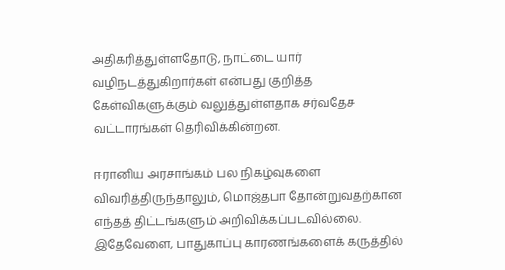அதிகரித்துள்ளதோடு, நாட்டை யார் வழிநடத்துகிறார்கள் என்பது குறித்த கேள்விகளுக்கும் வலுத்துள்ளதாக சர்வதேச வட்டாரங்கள் தெரிவிக்கின்றன.

ஈரானிய அரசாங்கம் பல நிகழ்வுகளை விவரித்திருந்தாலும், மொஜ்தபா தோன்றுவதற்கான எந்தத் திட்டங்களும் அறிவிக்கப்படவில்லை.
இதேவேளை, பாதுகாப்பு காரணங்களைக் கருத்தில்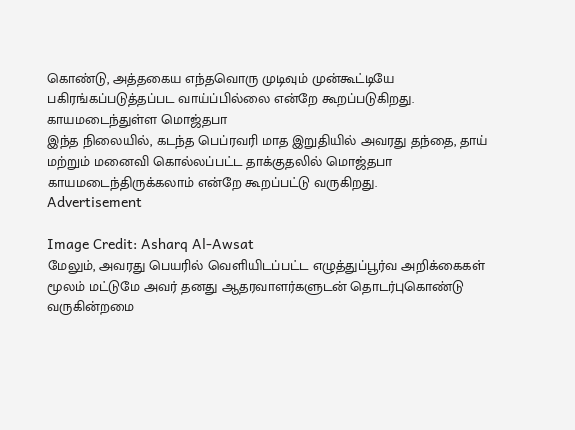கொண்டு, அத்தகைய எந்தவொரு முடிவும் முன்கூட்டியே பகிரங்கப்படுத்தப்பட வாய்ப்பில்லை என்றே கூறப்படுகிறது.
காயமடைந்துள்ள மொஜ்தபா
இந்த நிலையில், கடந்த பெப்ரவரி மாத இறுதியில் அவரது தந்தை, தாய் மற்றும் மனைவி கொல்லப்பட்ட தாக்குதலில் மொஜ்தபா காயமடைந்திருக்கலாம் என்றே கூறப்பட்டு வருகிறது.
Advertisement

Image Credit: Asharq Al-Awsat
மேலும், அவரது பெயரில் வெளியிடப்பட்ட எழுத்துப்பூர்வ அறிக்கைகள் மூலம் மட்டுமே அவர் தனது ஆதரவாளர்களுடன் தொடர்புகொண்டு வருகின்றமை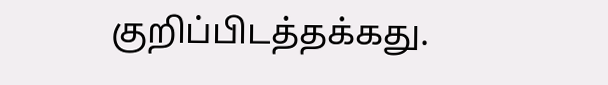குறிப்பிடத்தக்கது.